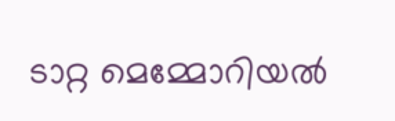ടാറ്റ മെമ്മോറിയല്‍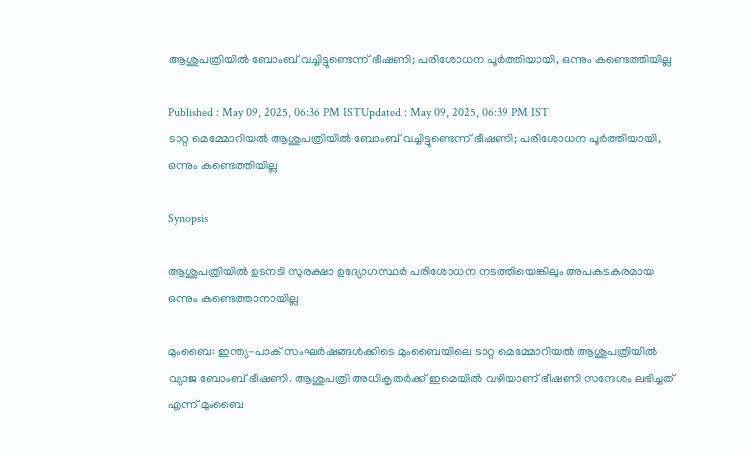ആശുപത്രിയില്‍ ബോംബ് വച്ചിട്ടുണ്ടെന്ന് ഭീഷണി; പരിശോധന പൂര്‍ത്തിയായി, ഒന്നും കണ്ടെത്തിയില്ല

Published : May 09, 2025, 06:36 PM ISTUpdated : May 09, 2025, 06:39 PM IST
ടാറ്റ മെമ്മോറിയല്‍ ആശുപത്രിയില്‍ ബോംബ് വച്ചിട്ടുണ്ടെന്ന് ഭീഷണി; പരിശോധന പൂര്‍ത്തിയായി, ഒന്നും കണ്ടെത്തിയില്ല

Synopsis

ആശുപത്രിയില്‍ ഉടനടി സുരക്ഷാ ഉദ്യോഗസ്ഥര്‍ പരിശോധന നടത്തിയെങ്കിലും അപകടകരമായ ഒന്നും കണ്ടെത്താനായില്ല

മുംബൈ: ഇന്ത്യ-പാക് സംഘര്‍ഷങ്ങള്‍ക്കിടെ മുംബൈയിലെ ടാറ്റ മെമ്മോറിയല്‍ ആശുപത്രിയില്‍ വ്യാജ ബോംബ് ഭീഷണി. ആശുപത്രി അധികൃതര്‍ക്ക് ഇമെയില്‍ വഴിയാണ് ഭീഷണി സന്ദേശം ലഭിച്ചത് എന്ന് മുംബൈ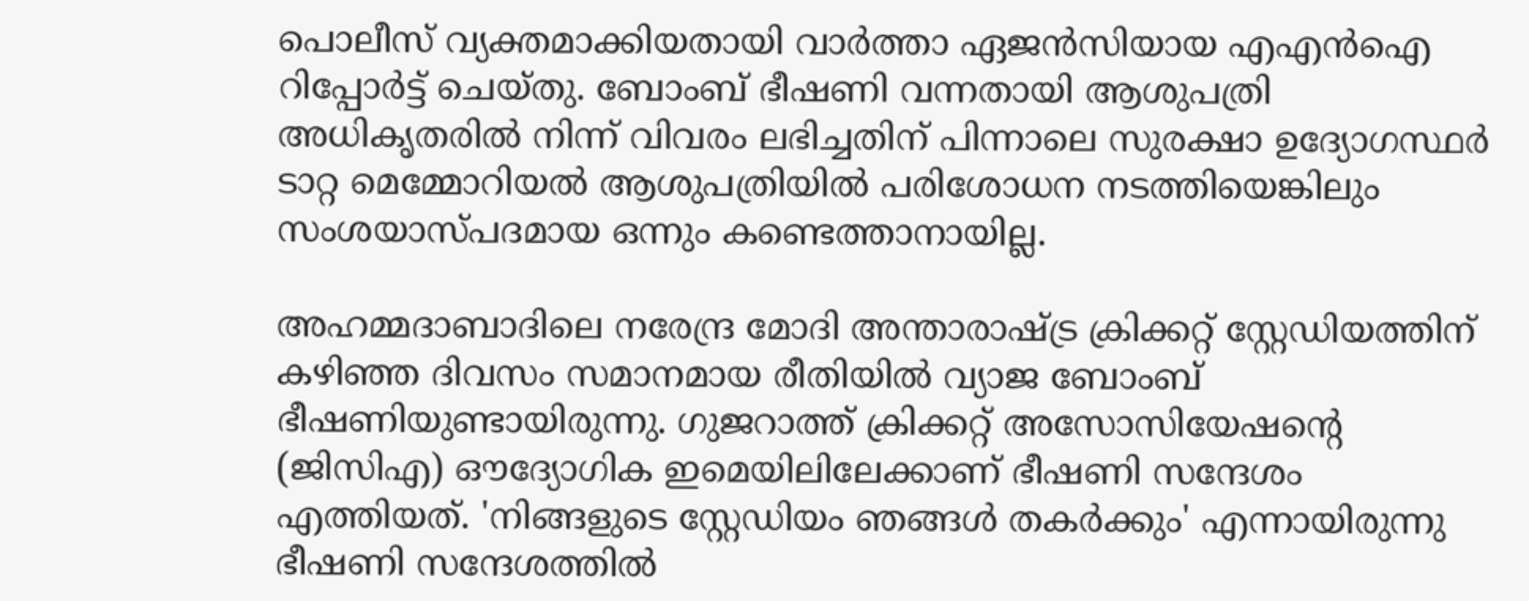പൊലീസ് വ്യക്തമാക്കിയതായി വാര്‍ത്താ ഏജന്‍സിയായ എഎന്‍ഐ റിപ്പോര്‍ട്ട് ചെയ്തു. ബോംബ് ഭീഷണി വന്നതായി ആശുപത്രി അധികൃതരില്‍ നിന്ന് വിവരം ലഭിച്ചതിന് പിന്നാലെ സുരക്ഷാ ഉദ്യോഗസ്ഥര്‍ ടാറ്റ മെമ്മോറിയല്‍ ആശുപത്രിയില്‍ പരിശോധന നടത്തിയെങ്കിലും സംശയാസ്‌പദമായ ഒന്നും കണ്ടെത്താനായില്ല.

അഹമ്മദാബാദിലെ നരേന്ദ്ര മോദി അന്താരാഷ്ട്ര ക്രിക്കറ്റ് സ്റ്റേഡിയത്തിന് കഴിഞ്ഞ ദിവസം സമാനമായ രീതിയില്‍ വ്യാജ ബോംബ് ഭീഷണിയുണ്ടായിരുന്നു. ഗുജറാത്ത് ക്രിക്കറ്റ് അസോസിയേഷന്‍റെ (ജിസി‌എ) ഔദ്യോഗിക ഇമെയിലിലേക്കാണ് ഭീഷണി സന്ദേശം എത്തിയത്. 'നിങ്ങളുടെ സ്റ്റേഡിയം ഞങ്ങൾ തകർക്കും' എന്നായിരുന്നു ഭീഷണി സന്ദേശത്തിൽ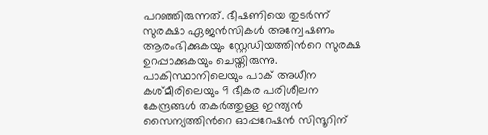പറഞ്ഞിരുന്നത്. ഭീഷണിയെ തുടർന്ന് സുരക്ഷാ ഏജൻസികൾ അന്വേഷണം ആരംഭിക്കുകയും സ്റ്റേഡിയത്തിന്‍റെ സുരക്ഷ ഉറപ്പാക്കുകയും ചെയ്തിരുന്നു. പാകിസ്ഥാനിലെയും പാക് അധീന കശ്‌മീരിലെയും 9 ഭീകര പരിശീലന കേന്ദ്രങ്ങള്‍ തകര്‍ത്തുള്ള ഇന്ത്യന്‍ സൈന്യത്തിന്‍റെ ഓപ്പറേഷൻ സിന്ദൂറിന്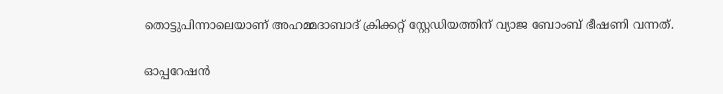തൊട്ടുപിന്നാലെയാണ് അഹമ്മദാബാദ് ക്രിക്കറ്റ് സ്റ്റേഡിയത്തിന് വ്യാജ ബോംബ് ഭീഷണി വന്നത്.

ഓപ്പറേഷന്‍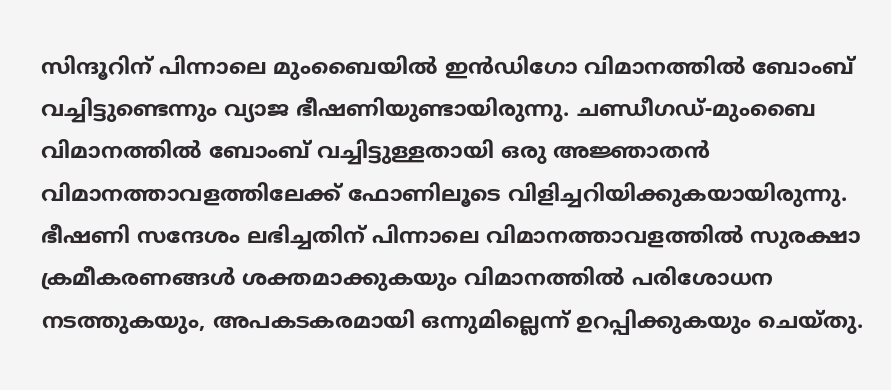സിന്ദൂറിന് പിന്നാലെ മുംബൈയില്‍ ഇന്‍ഡിഗോ വിമാനത്തില്‍ ബോംബ് വച്ചിട്ടുണ്ടെന്നും വ്യാജ ഭീഷണിയുണ്ടായിരുന്നു. ചണ്ഡീഗഡ്-മുംബൈ വിമാനത്തില്‍ ബോംബ് വച്ചിട്ടുള്ളതായി ഒരു അജ്ഞാതന്‍ വിമാനത്താവളത്തിലേക്ക് ഫോണിലൂടെ വിളിച്ചറിയിക്കുകയായിരുന്നു. ഭീഷണി സന്ദേശം ലഭിച്ചതിന് പിന്നാലെ വിമാനത്താവളത്തില്‍ സുരക്ഷാ ക്രമീകരണങ്ങള്‍ ശക്തമാക്കുകയും വിമാനത്തില്‍ പരിശോധന നടത്തുകയും, അപകടകരമായി ഒന്നുമില്ലെന്ന് ഉറപ്പിക്കുകയും ചെയ്തു.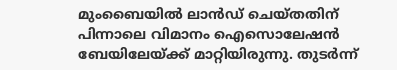മുംബൈയിൽ ലാൻഡ് ചെയ്തതിന് പിന്നാലെ വിമാനം ഐസൊലേഷൻ ബേയിലേയ്ക്ക് മാറ്റിയിരുന്നു. തുടര്‍ന്ന്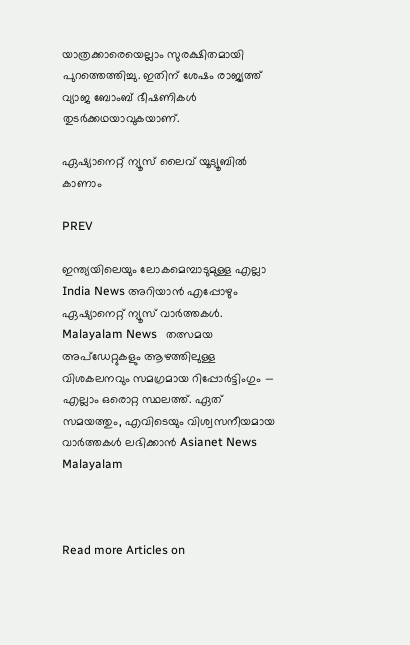യാത്രക്കാരെയെല്ലാം സുരക്ഷിതമായി പുറത്തെത്തിച്ചു. ഇതിന് ശേഷം രാജ്യത്ത് വ്യാജ ബോംബ് ഭീഷണികള്‍ തുടര്‍ക്കഥയാവുകയാണ്.

ഏഷ്യാനെറ്റ് ന്യൂസ് ലൈവ് യൂട്യൂബിൽ കാണാം

PREV

ഇന്ത്യയിലെയും ലോകമെമ്പാടുമുള്ള എല്ലാ India News അറിയാൻ എപ്പോഴും ഏഷ്യാനെറ്റ് ന്യൂസ് വാർത്തകൾ. Malayalam News   തത്സമയ അപ്‌ഡേറ്റുകളും ആഴത്തിലുള്ള വിശകലനവും സമഗ്രമായ റിപ്പോർട്ടിംഗും — എല്ലാം ഒരൊറ്റ സ്ഥലത്ത്. ഏത് സമയത്തും, എവിടെയും വിശ്വസനീയമായ വാർത്തകൾ ലഭിക്കാൻ Asianet News Malayalam



Read more Articles on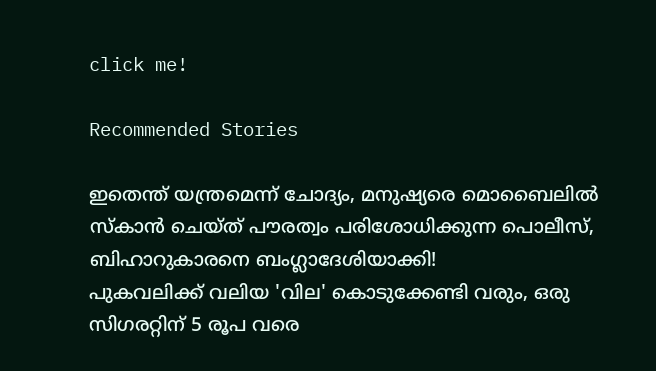click me!

Recommended Stories

ഇതെന്ത് യന്ത്രമെന്ന് ചോദ്യം, മനുഷ്യരെ മൊബൈലിൽ സ്കാൻ ചെയ്ത് പൗരത്വം പരിശോധിക്കുന്ന പൊലീസ്, ബിഹാറുകാരനെ ബംഗ്ലാദേശിയാക്കി!
പുകവലിക്ക് വലിയ 'വില' കൊടുക്കേണ്ടി വരും, ഒരു സിഗരറ്റിന് 5 രൂപ വരെ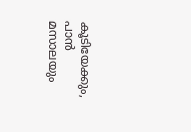കൂടിയേക്കും, പാൻ മസാലയും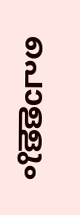പൊള്ളും